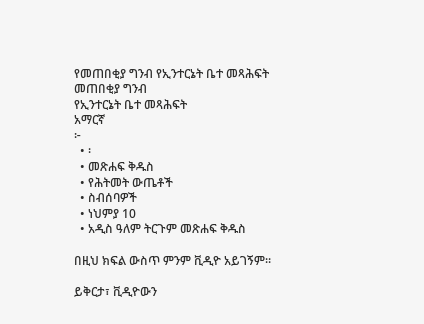የመጠበቂያ ግንብ የኢንተርኔት ቤተ መጻሕፍት
መጠበቂያ ግንብ
የኢንተርኔት ቤተ መጻሕፍት
አማርኛ
፦
  • ፡
  • መጽሐፍ ቅዱስ
  • የሕትመት ውጤቶች
  • ስብሰባዎች
  • ነህምያ 10
  • አዲስ ዓለም ትርጉም መጽሐፍ ቅዱስ

በዚህ ክፍል ውስጥ ምንም ቪዲዮ አይገኝም።

ይቅርታ፣ ቪዲዮውን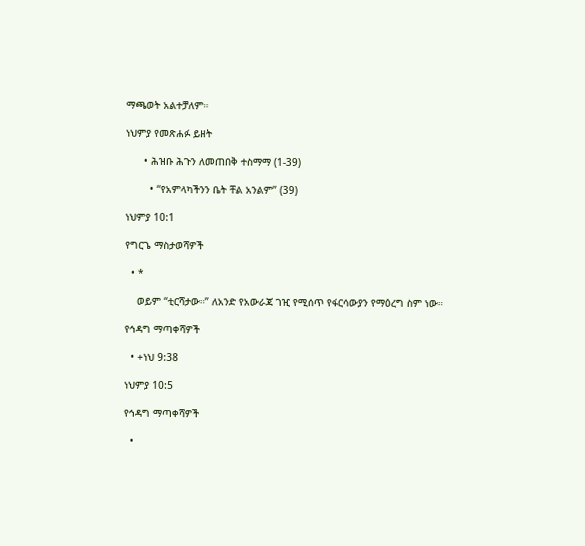ማጫወት አልተቻለም።

ነህምያ የመጽሐፉ ይዘት

      • ሕዝቡ ሕጉን ለመጠበቅ ተስማማ (1-39)

        • “የአምላካችንን ቤት ቸል አንልም” (39)

ነህምያ 10:1

የግርጌ ማስታወሻዎች

  • *

    ወይም “ቲርሻታው።” ለአንድ የአውራጃ ገዢ የሚሰጥ የፋርሳውያን የማዕረግ ስም ነው።

የኅዳግ ማጣቀሻዎች

  • +ነህ 9:38

ነህምያ 10:5

የኅዳግ ማጣቀሻዎች

  •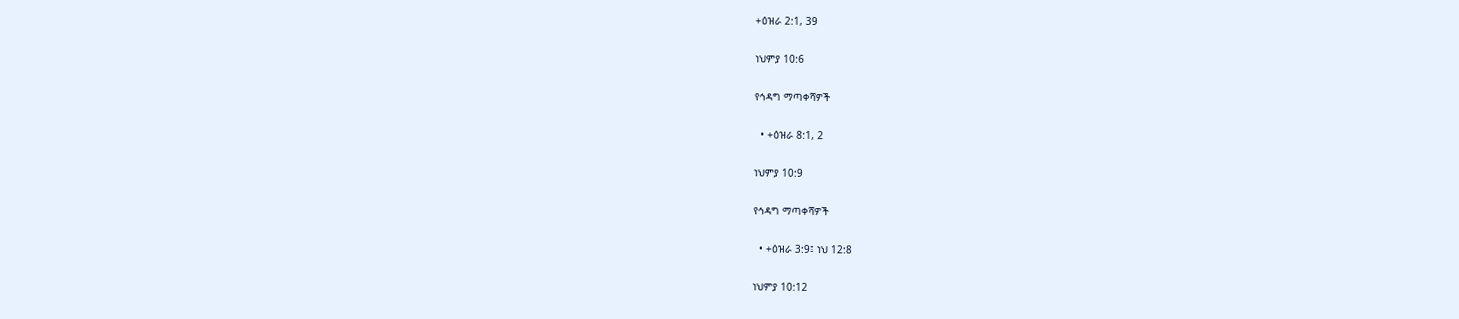+ዕዝራ 2:1, 39

ነህምያ 10:6

የኅዳግ ማጣቀሻዎች

  • +ዕዝራ 8:1, 2

ነህምያ 10:9

የኅዳግ ማጣቀሻዎች

  • +ዕዝራ 3:9፤ ነህ 12:8

ነህምያ 10:12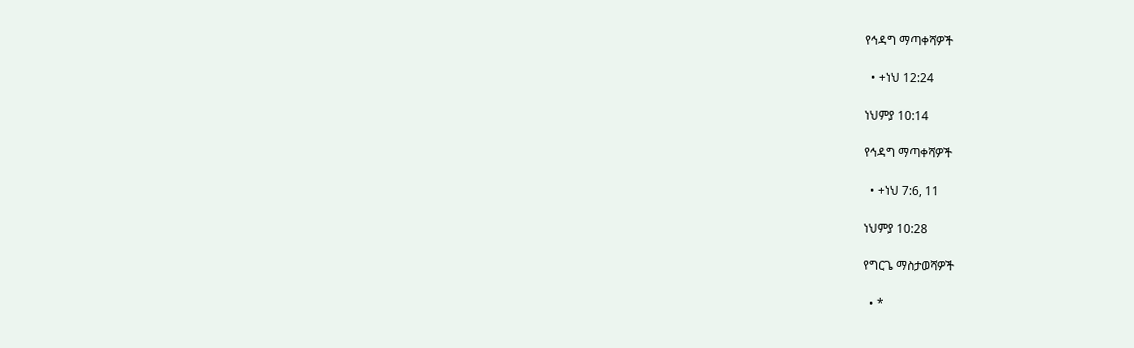የኅዳግ ማጣቀሻዎች

  • +ነህ 12:24

ነህምያ 10:14

የኅዳግ ማጣቀሻዎች

  • +ነህ 7:6, 11

ነህምያ 10:28

የግርጌ ማስታወሻዎች

  • *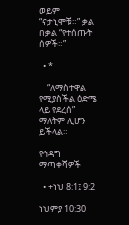ወይም “ናታኒሞቹ።” ቃል በቃል “የተሰጡት ሰዎች።”

  • *

    “ለማስተዋል የሚያስችል ዕድሜ ላይ የደረሰ” ማለትም ሊሆን ይችላል።

የኅዳግ ማጣቀሻዎች

  • +ነህ 8:1፤ 9:2

ነህምያ 10:30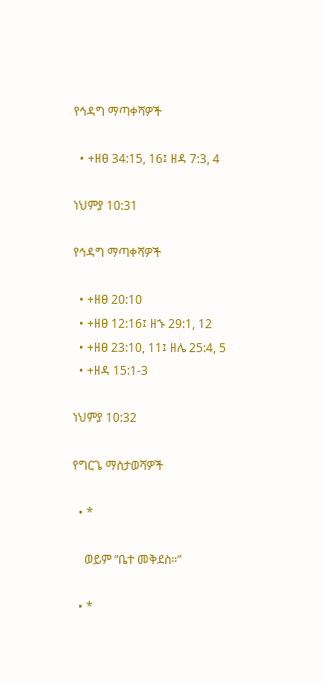የኅዳግ ማጣቀሻዎች

  • +ዘፀ 34:15, 16፤ ዘዳ 7:3, 4

ነህምያ 10:31

የኅዳግ ማጣቀሻዎች

  • +ዘፀ 20:10
  • +ዘፀ 12:16፤ ዘኁ 29:1, 12
  • +ዘፀ 23:10, 11፤ ዘሌ 25:4, 5
  • +ዘዳ 15:1-3

ነህምያ 10:32

የግርጌ ማስታወሻዎች

  • *

    ወይም “ቤተ መቅደስ።”

  • *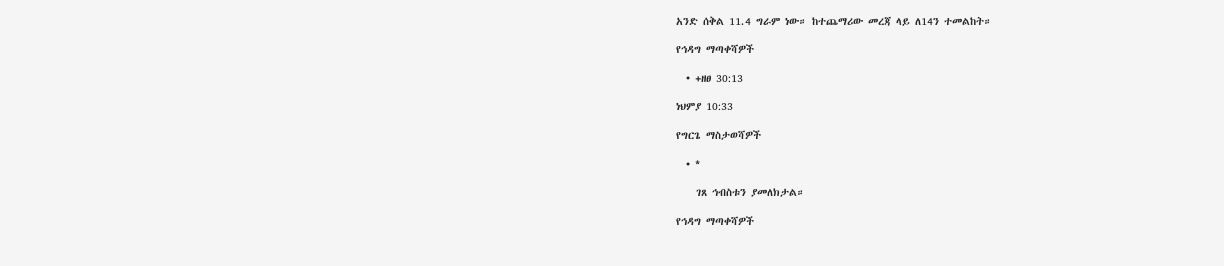አንድ ሰቅል 11.4 ግራም ነው። ከተጨማሪው መረጃ ላይ ለ14ን ተመልከት።

የኅዳግ ማጣቀሻዎች

  • +ዘፀ 30:13

ነህምያ 10:33

የግርጌ ማስታወሻዎች

  • *

    ገጸ ኅብስቱን ያመለክታል።

የኅዳግ ማጣቀሻዎች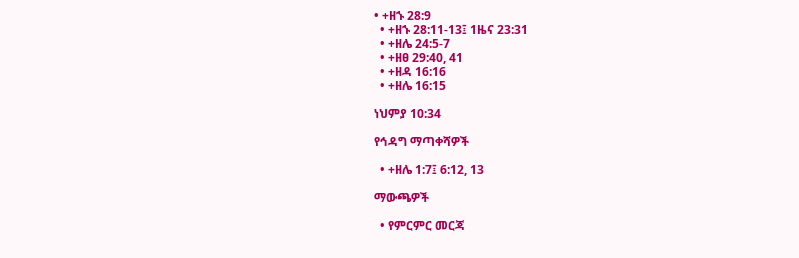• +ዘኁ 28:9
  • +ዘኁ 28:11-13፤ 1ዜና 23:31
  • +ዘሌ 24:5-7
  • +ዘፀ 29:40, 41
  • +ዘዳ 16:16
  • +ዘሌ 16:15

ነህምያ 10:34

የኅዳግ ማጣቀሻዎች

  • +ዘሌ 1:7፤ 6:12, 13

ማውጫዎች

  • የምርምር መርጃ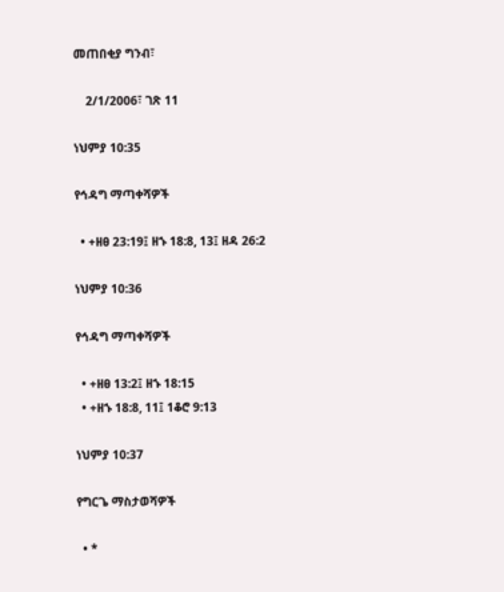መጠበቂያ ግንብ፣

    2/1/2006፣ ገጽ 11

ነህምያ 10:35

የኅዳግ ማጣቀሻዎች

  • +ዘፀ 23:19፤ ዘኁ 18:8, 13፤ ዘዳ 26:2

ነህምያ 10:36

የኅዳግ ማጣቀሻዎች

  • +ዘፀ 13:2፤ ዘኁ 18:15
  • +ዘኁ 18:8, 11፤ 1ቆሮ 9:13

ነህምያ 10:37

የግርጌ ማስታወሻዎች

  • *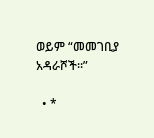ወይም “መመገቢያ አዳራሾች።”

  • *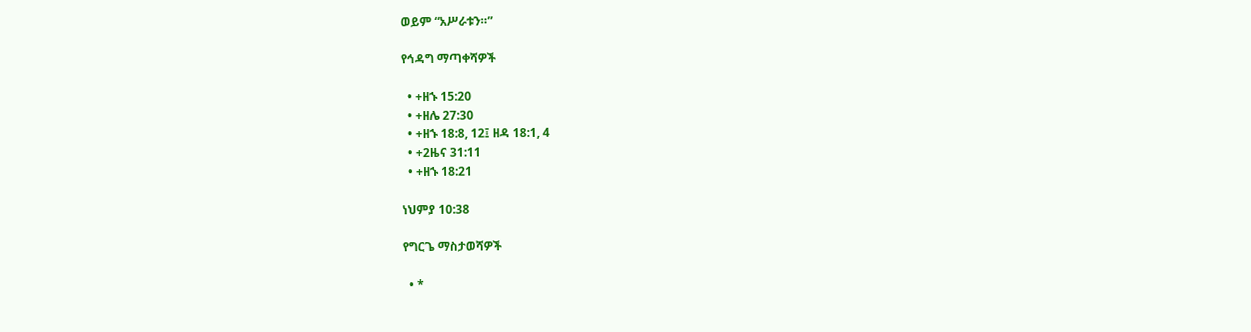ወይም “አሥራቱን።”

የኅዳግ ማጣቀሻዎች

  • +ዘኁ 15:20
  • +ዘሌ 27:30
  • +ዘኁ 18:8, 12፤ ዘዳ 18:1, 4
  • +2ዜና 31:11
  • +ዘኁ 18:21

ነህምያ 10:38

የግርጌ ማስታወሻዎች

  • *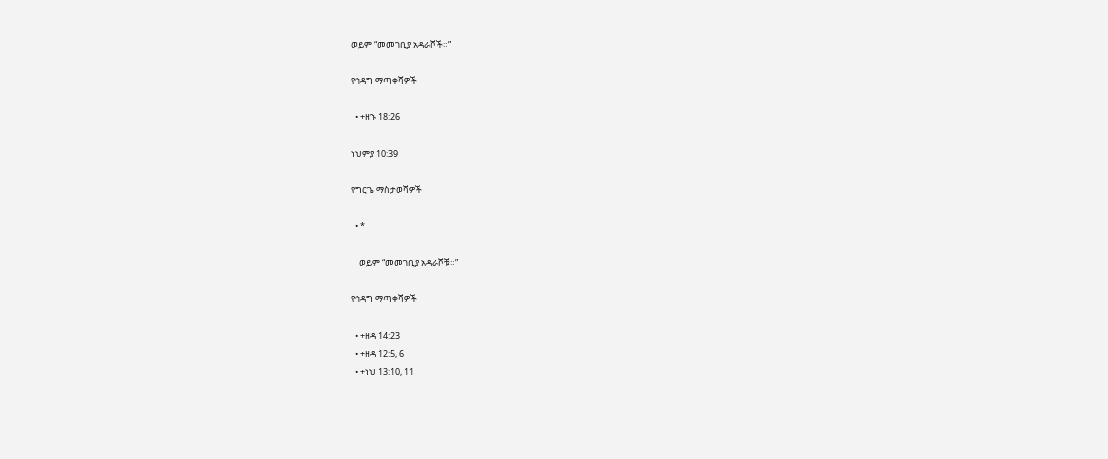ወይም “መመገቢያ አዳራሾች።”

የኅዳግ ማጣቀሻዎች

  • +ዘኁ 18:26

ነህምያ 10:39

የግርጌ ማስታወሻዎች

  • *

    ወይም “መመገቢያ አዳራሾቹ።”

የኅዳግ ማጣቀሻዎች

  • +ዘዳ 14:23
  • +ዘዳ 12:5, 6
  • +ነህ 13:10, 11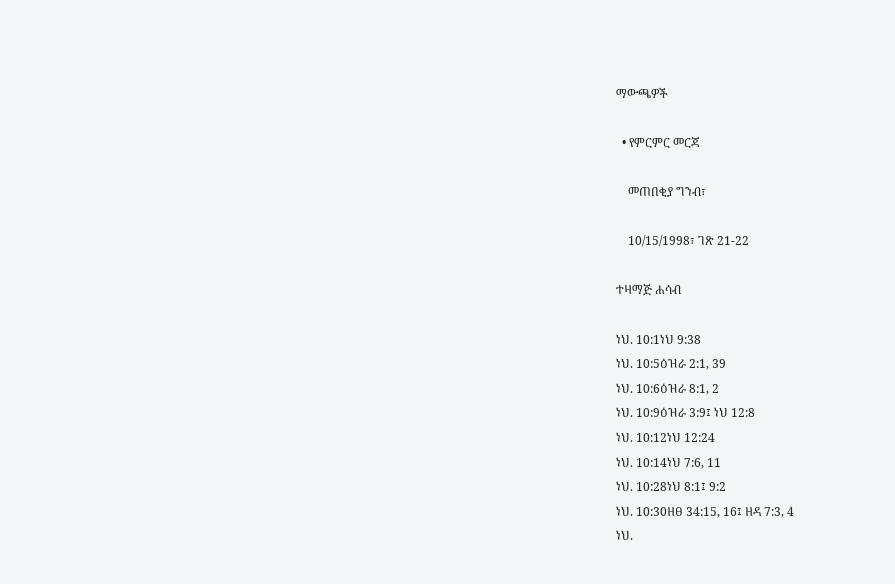ማውጫዎች

  • የምርምር መርጃ

    መጠበቂያ ግንብ፣

    10/15/1998፣ ገጽ 21-22

ተዛማጅ ሐሳብ

ነህ. 10:1ነህ 9:38
ነህ. 10:5ዕዝራ 2:1, 39
ነህ. 10:6ዕዝራ 8:1, 2
ነህ. 10:9ዕዝራ 3:9፤ ነህ 12:8
ነህ. 10:12ነህ 12:24
ነህ. 10:14ነህ 7:6, 11
ነህ. 10:28ነህ 8:1፤ 9:2
ነህ. 10:30ዘፀ 34:15, 16፤ ዘዳ 7:3, 4
ነህ.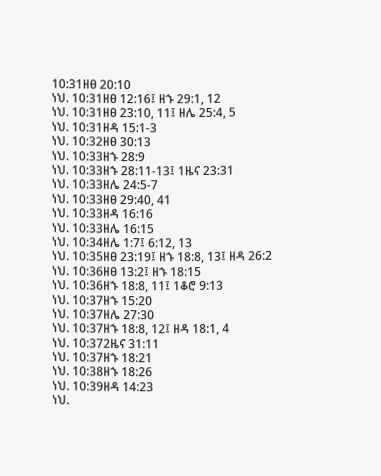10:31ዘፀ 20:10
ነህ. 10:31ዘፀ 12:16፤ ዘኁ 29:1, 12
ነህ. 10:31ዘፀ 23:10, 11፤ ዘሌ 25:4, 5
ነህ. 10:31ዘዳ 15:1-3
ነህ. 10:32ዘፀ 30:13
ነህ. 10:33ዘኁ 28:9
ነህ. 10:33ዘኁ 28:11-13፤ 1ዜና 23:31
ነህ. 10:33ዘሌ 24:5-7
ነህ. 10:33ዘፀ 29:40, 41
ነህ. 10:33ዘዳ 16:16
ነህ. 10:33ዘሌ 16:15
ነህ. 10:34ዘሌ 1:7፤ 6:12, 13
ነህ. 10:35ዘፀ 23:19፤ ዘኁ 18:8, 13፤ ዘዳ 26:2
ነህ. 10:36ዘፀ 13:2፤ ዘኁ 18:15
ነህ. 10:36ዘኁ 18:8, 11፤ 1ቆሮ 9:13
ነህ. 10:37ዘኁ 15:20
ነህ. 10:37ዘሌ 27:30
ነህ. 10:37ዘኁ 18:8, 12፤ ዘዳ 18:1, 4
ነህ. 10:372ዜና 31:11
ነህ. 10:37ዘኁ 18:21
ነህ. 10:38ዘኁ 18:26
ነህ. 10:39ዘዳ 14:23
ነህ.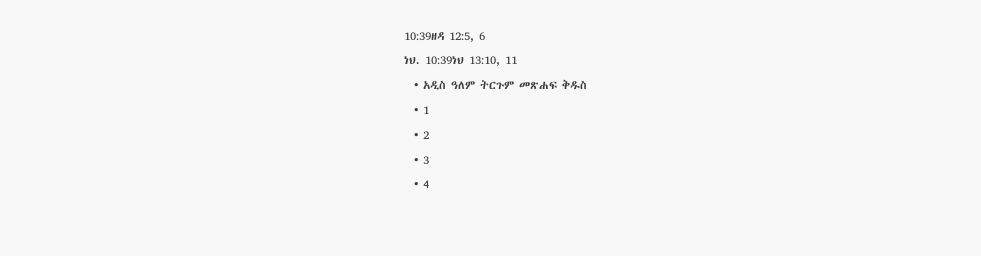10:39ዘዳ 12:5, 6
ነህ. 10:39ነህ 13:10, 11
  • አዲስ ዓለም ትርጉም መጽሐፍ ቅዱስ
  • 1
  • 2
  • 3
  • 4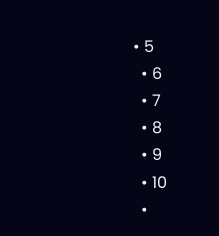• 5
  • 6
  • 7
  • 8
  • 9
  • 10
  •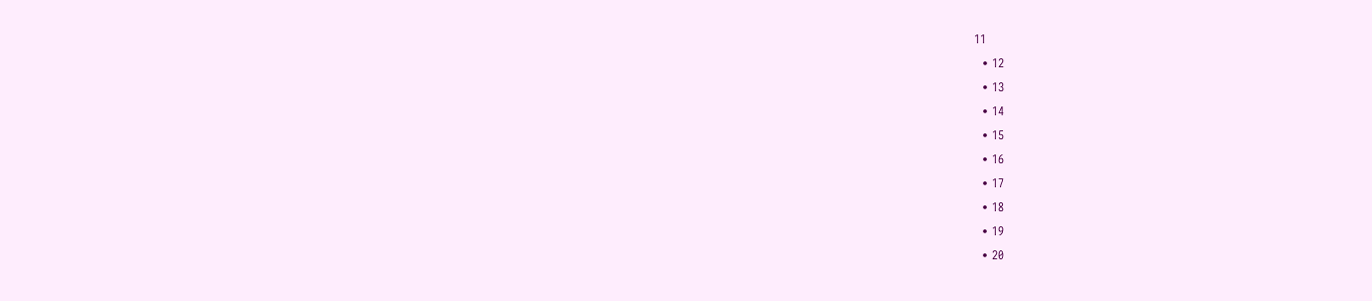11
  • 12
  • 13
  • 14
  • 15
  • 16
  • 17
  • 18
  • 19
  • 20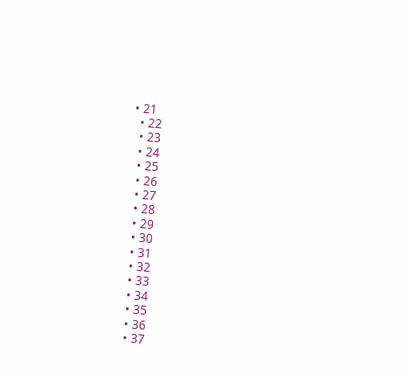• 21
  • 22
  • 23
  • 24
  • 25
  • 26
  • 27
  • 28
  • 29
  • 30
  • 31
  • 32
  • 33
  • 34
  • 35
  • 36
  • 37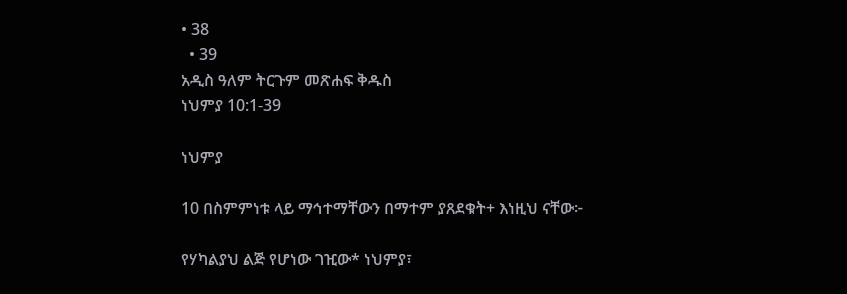• 38
  • 39
አዲስ ዓለም ትርጉም መጽሐፍ ቅዱስ
ነህምያ 10:1-39

ነህምያ

10 በስምምነቱ ላይ ማኅተማቸውን በማተም ያጸደቁት+ እነዚህ ናቸው፦

የሃካልያህ ልጅ የሆነው ገዢው* ነህምያ፣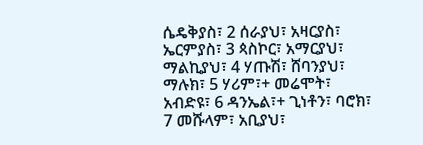ሴዴቅያስ፣ 2 ሰራያህ፣ አዛርያስ፣ ኤርምያስ፣ 3 ጳስኮር፣ አማርያህ፣ ማልኪያህ፣ 4 ሃጡሽ፣ ሸባንያህ፣ ማሉክ፣ 5 ሃሪም፣+ መሬሞት፣ አብድዩ፣ 6 ዳንኤል፣+ ጊነቶን፣ ባሮክ፣ 7 መሹላም፣ አቢያህ፣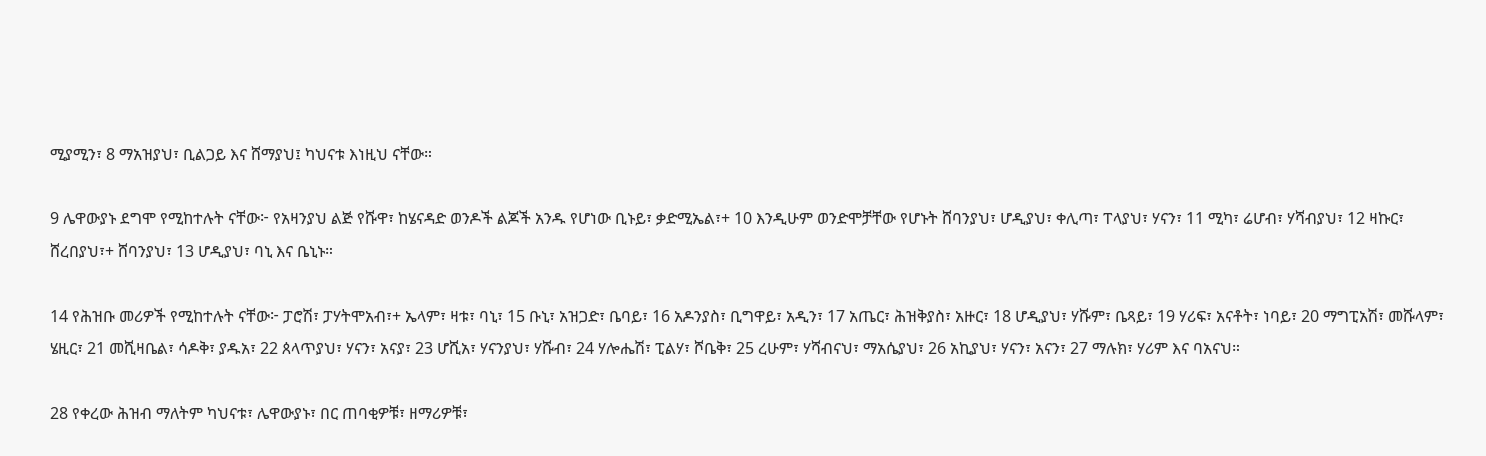ሚያሚን፣ 8 ማአዝያህ፣ ቢልጋይ እና ሸማያህ፤ ካህናቱ እነዚህ ናቸው።

9 ሌዋውያኑ ደግሞ የሚከተሉት ናቸው፦ የአዛንያህ ልጅ የሹዋ፣ ከሄናዳድ ወንዶች ልጆች አንዱ የሆነው ቢኑይ፣ ቃድሚኤል፣+ 10 እንዲሁም ወንድሞቻቸው የሆኑት ሸባንያህ፣ ሆዲያህ፣ ቀሊጣ፣ ፐላያህ፣ ሃናን፣ 11 ሚካ፣ ሬሆብ፣ ሃሻብያህ፣ 12 ዛኩር፣ ሸረበያህ፣+ ሸባንያህ፣ 13 ሆዲያህ፣ ባኒ እና ቤኒኑ።

14 የሕዝቡ መሪዎች የሚከተሉት ናቸው፦ ፓሮሽ፣ ፓሃትሞአብ፣+ ኤላም፣ ዛቱ፣ ባኒ፣ 15 ቡኒ፣ አዝጋድ፣ ቤባይ፣ 16 አዶንያስ፣ ቢግዋይ፣ አዲን፣ 17 አጤር፣ ሕዝቅያስ፣ አዙር፣ 18 ሆዲያህ፣ ሃሹም፣ ቤጻይ፣ 19 ሃሪፍ፣ አናቶት፣ ነባይ፣ 20 ማግፒአሽ፣ መሹላም፣ ሄዚር፣ 21 መሺዛቤል፣ ሳዶቅ፣ ያዱአ፣ 22 ጰላጥያህ፣ ሃናን፣ አናያ፣ 23 ሆሺአ፣ ሃናንያህ፣ ሃሹብ፣ 24 ሃሎሔሽ፣ ፒልሃ፣ ሾቤቅ፣ 25 ረሁም፣ ሃሻብናህ፣ ማአሴያህ፣ 26 አኪያህ፣ ሃናን፣ አናን፣ 27 ማሉክ፣ ሃሪም እና ባአናህ።

28 የቀረው ሕዝብ ማለትም ካህናቱ፣ ሌዋውያኑ፣ በር ጠባቂዎቹ፣ ዘማሪዎቹ፣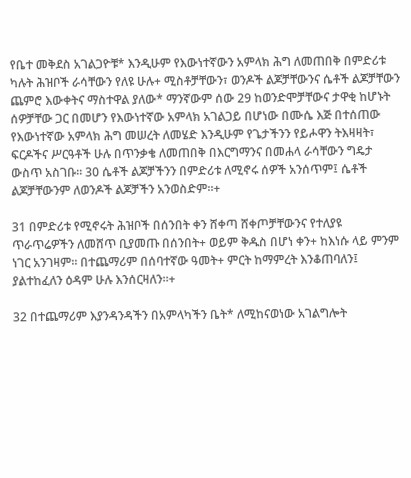የቤተ መቅደስ አገልጋዮቹ* እንዲሁም የእውነተኛውን አምላክ ሕግ ለመጠበቅ በምድሪቱ ካሉት ሕዝቦች ራሳቸውን የለዩ ሁሉ+ ሚስቶቻቸውን፣ ወንዶች ልጆቻቸውንና ሴቶች ልጆቻቸውን ጨምሮ እውቀትና ማስተዋል ያለው* ማንኛውም ሰው 29 ከወንድሞቻቸውና ታዋቂ ከሆኑት ሰዎቻቸው ጋር በመሆን የእውነተኛው አምላክ አገልጋይ በሆነው በሙሴ እጅ በተሰጠው የእውነተኛው አምላክ ሕግ መሠረት ለመሄድ እንዲሁም የጌታችንን የይሖዋን ትእዛዛት፣ ፍርዶችና ሥርዓቶች ሁሉ በጥንቃቄ ለመጠበቅ በእርግማንና በመሐላ ራሳቸውን ግዴታ ውስጥ አስገቡ። 30 ሴቶች ልጆቻችንን በምድሪቱ ለሚኖሩ ሰዎች አንሰጥም፤ ሴቶች ልጆቻቸውንም ለወንዶች ልጆቻችን አንወስድም።+

31 በምድሪቱ የሚኖሩት ሕዝቦች በሰንበት ቀን ሸቀጣ ሸቀጦቻቸውንና የተለያዩ ጥራጥሬዎችን ለመሸጥ ቢያመጡ በሰንበት+ ወይም ቅዱስ በሆነ ቀን+ ከእነሱ ላይ ምንም ነገር አንገዛም። በተጨማሪም በሰባተኛው ዓመት+ ምርት ከማምረት እንቆጠባለን፤ ያልተከፈለን ዕዳም ሁሉ እንሰርዛለን።+

32 በተጨማሪም እያንዳንዳችን በአምላካችን ቤት* ለሚከናወነው አገልግሎት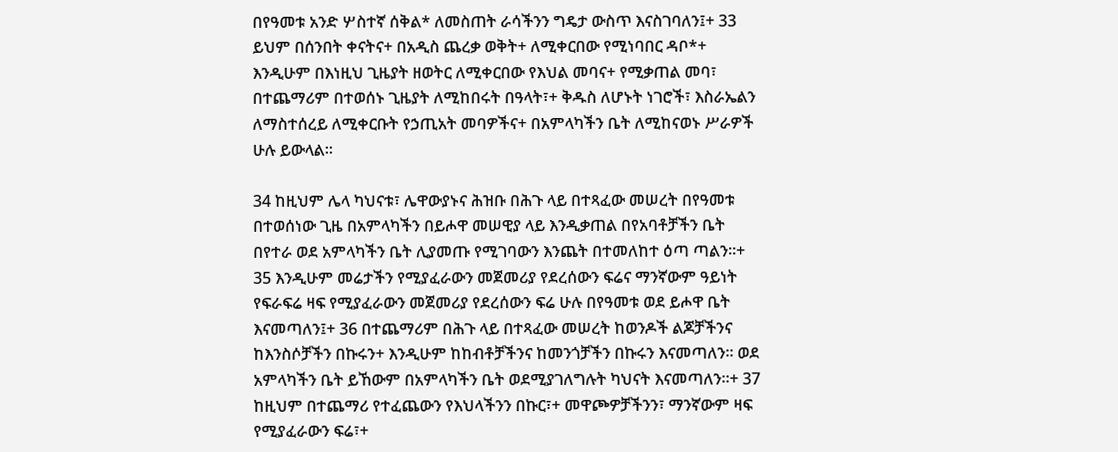በየዓመቱ አንድ ሦስተኛ ሰቅል* ለመስጠት ራሳችንን ግዴታ ውስጥ እናስገባለን፤+ 33 ይህም በሰንበት ቀናትና+ በአዲስ ጨረቃ ወቅት+ ለሚቀርበው የሚነባበር ዳቦ*+ እንዲሁም በእነዚህ ጊዜያት ዘወትር ለሚቀርበው የእህል መባና+ የሚቃጠል መባ፣ በተጨማሪም በተወሰኑ ጊዜያት ለሚከበሩት በዓላት፣+ ቅዱስ ለሆኑት ነገሮች፣ እስራኤልን ለማስተሰረይ ለሚቀርቡት የኃጢአት መባዎችና+ በአምላካችን ቤት ለሚከናወኑ ሥራዎች ሁሉ ይውላል።

34 ከዚህም ሌላ ካህናቱ፣ ሌዋውያኑና ሕዝቡ በሕጉ ላይ በተጻፈው መሠረት በየዓመቱ በተወሰነው ጊዜ በአምላካችን በይሖዋ መሠዊያ ላይ እንዲቃጠል በየአባቶቻችን ቤት በየተራ ወደ አምላካችን ቤት ሊያመጡ የሚገባውን እንጨት በተመለከተ ዕጣ ጣልን።+ 35 እንዲሁም መሬታችን የሚያፈራውን መጀመሪያ የደረሰውን ፍሬና ማንኛውም ዓይነት የፍራፍሬ ዛፍ የሚያፈራውን መጀመሪያ የደረሰውን ፍሬ ሁሉ በየዓመቱ ወደ ይሖዋ ቤት እናመጣለን፤+ 36 በተጨማሪም በሕጉ ላይ በተጻፈው መሠረት ከወንዶች ልጆቻችንና ከእንስሶቻችን በኩሩን+ እንዲሁም ከከብቶቻችንና ከመንጎቻችን በኩሩን እናመጣለን። ወደ አምላካችን ቤት ይኸውም በአምላካችን ቤት ወደሚያገለግሉት ካህናት እናመጣለን።+ 37 ከዚህም በተጨማሪ የተፈጨውን የእህላችንን በኩር፣+ መዋጮዎቻችንን፣ ማንኛውም ዛፍ የሚያፈራውን ፍሬ፣+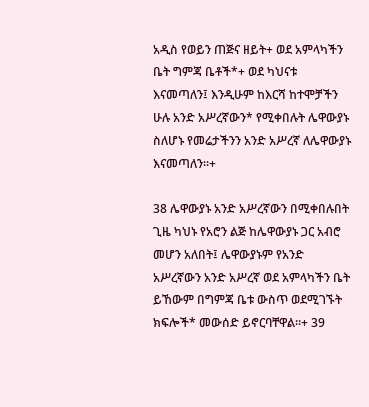አዲስ የወይን ጠጅና ዘይት+ ወደ አምላካችን ቤት ግምጃ ቤቶች*+ ወደ ካህናቱ እናመጣለን፤ እንዲሁም ከእርሻ ከተሞቻችን ሁሉ አንድ አሥረኛውን* የሚቀበሉት ሌዋውያኑ ስለሆኑ የመሬታችንን አንድ አሥረኛ ለሌዋውያኑ እናመጣለን።+

38 ሌዋውያኑ አንድ አሥረኛውን በሚቀበሉበት ጊዜ ካህኑ የአሮን ልጅ ከሌዋውያኑ ጋር አብሮ መሆን አለበት፤ ሌዋውያኑም የአንድ አሥረኛውን አንድ አሥረኛ ወደ አምላካችን ቤት ይኸውም በግምጃ ቤቱ ውስጥ ወደሚገኙት ክፍሎች* መውሰድ ይኖርባቸዋል።+ 39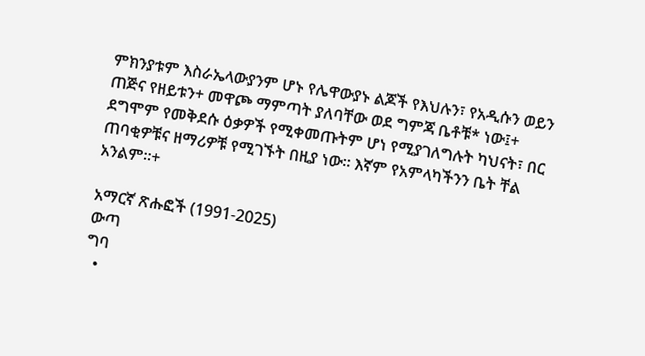ምክንያቱም እስራኤላውያንም ሆኑ የሌዋውያኑ ልጆች የእህሉን፣ የአዲሱን ወይን ጠጅና የዘይቱን+ መዋጮ ማምጣት ያለባቸው ወደ ግምጃ ቤቶቹ* ነው፤+ ደግሞም የመቅደሱ ዕቃዎች የሚቀመጡትም ሆነ የሚያገለግሉት ካህናት፣ በር ጠባቂዎቹና ዘማሪዎቹ የሚገኙት በዚያ ነው። እኛም የአምላካችንን ቤት ቸል አንልም።+

አማርኛ ጽሑፎች (1991-2025)
ውጣ
ግባ
  •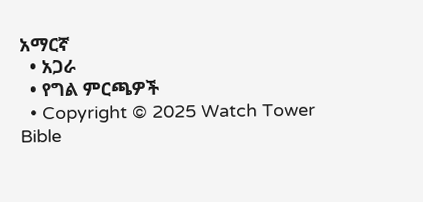አማርኛ
  • አጋራ
  • የግል ምርጫዎች
  • Copyright © 2025 Watch Tower Bible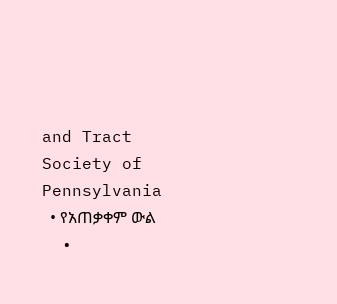and Tract Society of Pennsylvania
  • የአጠቃቀም ውል
  •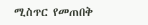ሚስጥር የመጠበቅ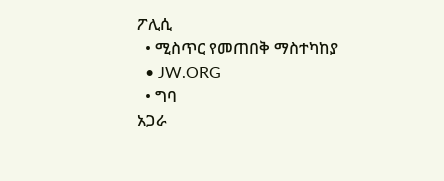ፖሊሲ
  • ሚስጥር የመጠበቅ ማስተካከያ
  • JW.ORG
  • ግባ
አጋራ